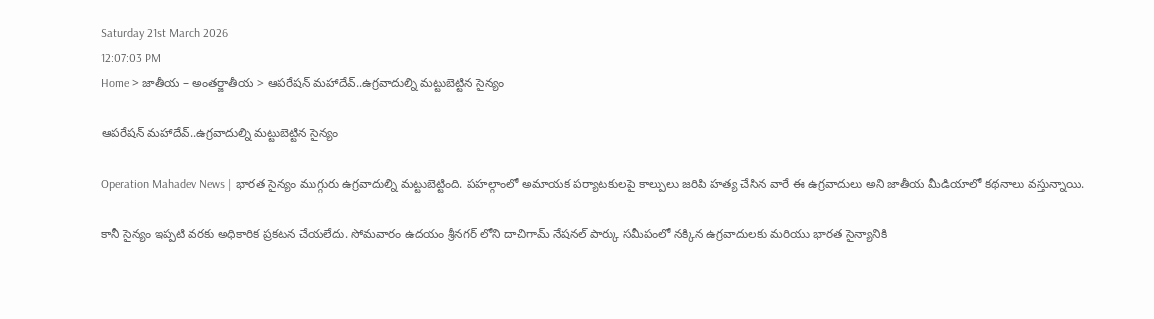Saturday 21st March 2026
12:07:03 PM
Home > జాతీయ – అంతర్జాతీయ > ఆపరేషన్ మహాదేవ్..ఉగ్రవాదుల్ని మట్టుబెట్టిన సైన్యం

ఆపరేషన్ మహాదేవ్..ఉగ్రవాదుల్ని మట్టుబెట్టిన సైన్యం

Operation Mahadev News | భారత సైన్యం ముగ్గురు ఉగ్రవాదుల్ని మట్టుబెట్టింది. పహల్గాంలో అమాయక పర్యాటకులపై కాల్పులు జరిపి హత్య చేసిన వారే ఈ ఉగ్రవాదులు అని జాతీయ మీడియాలో కథనాలు వస్తున్నాయి.

కానీ సైన్యం ఇప్పటి వరకు అధికారిక ప్రకటన చేయలేదు. సోమవారం ఉదయం శ్రీనగర్ లోని దాచిగామ్ నేషనల్ పార్కు సమీపంలో నక్కిన ఉగ్రవాదులకు మరియు భారత సైన్యానికి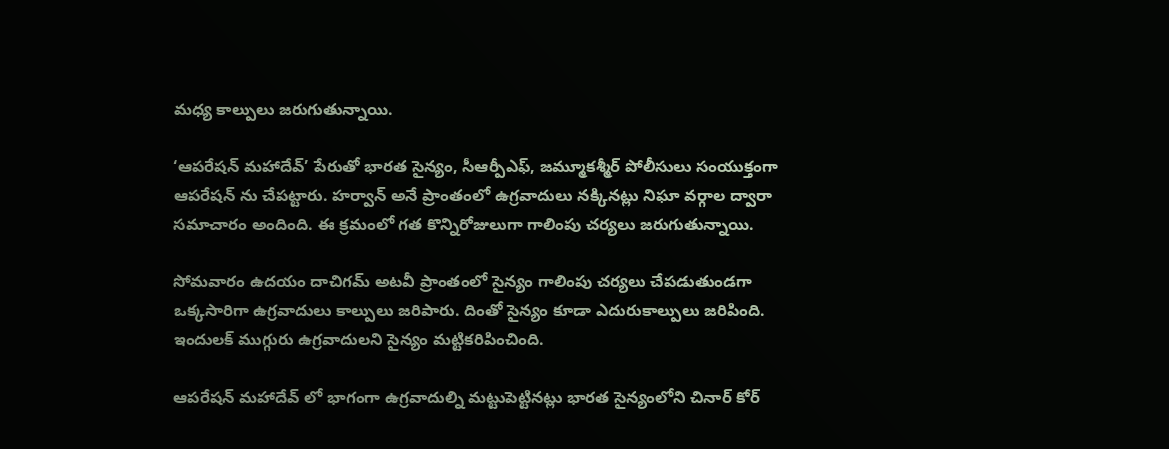మధ్య కాల్పులు జరుగుతున్నాయి.

‘ఆపరేషన్ మహాదేవ్’ పేరుతో భారత సైన్యం, సీఆర్పీఎఫ్, జమ్మూకశ్మీర్ పోలీసులు సంయుక్తంగా ఆపరేషన్ ను చేపట్టారు. హర్వాన్ అనే ప్రాంతంలో ఉగ్రవాదులు నక్కినట్లు నిఘా వర్గాల ద్వారా సమాచారం అందింది. ఈ క్రమంలో గత కొన్నిరోజులుగా గాలింపు చర్యలు జరుగుతున్నాయి.

సోమవారం ఉదయం దాచిగమ్ అటవీ ప్రాంతంలో సైన్యం గాలింపు చర్యలు చేపడుతుండగా ఒక్కసారిగా ఉగ్రవాదులు కాల్పులు జరిపారు. దింతో సైన్యం కూడా ఎదురుకాల్పులు జరిపింది. ఇందులక్ ముగ్గురు ఉగ్రవాదులని సైన్యం మట్టికరిపించింది.

ఆపరేషన్ మహాదేవ్ లో భాగంగా ఉగ్రవాదుల్ని మట్టుపెట్టినట్లు భారత సైన్యంలోని చినార్ కోర్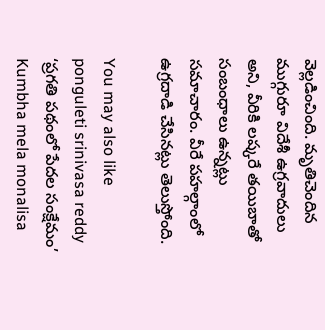వెల్లడించింది. మృతిచెందిన ముగ్గురూ విదేశీ ఉగ్రవాదులు అని, వీరికి లష్కరే తయిబాతో సంబంధాలు ఉన్నట్లు సమాచారం. వీరే పహల్గాంలో ఉగ్రదాడి చేసినట్లు తెలుస్తోంది.

You may also like
ponguleti srinivasa reddy
‘ప్రగతి పథంలో పేదల సంక్షేమం’
Kumbha mela monalisa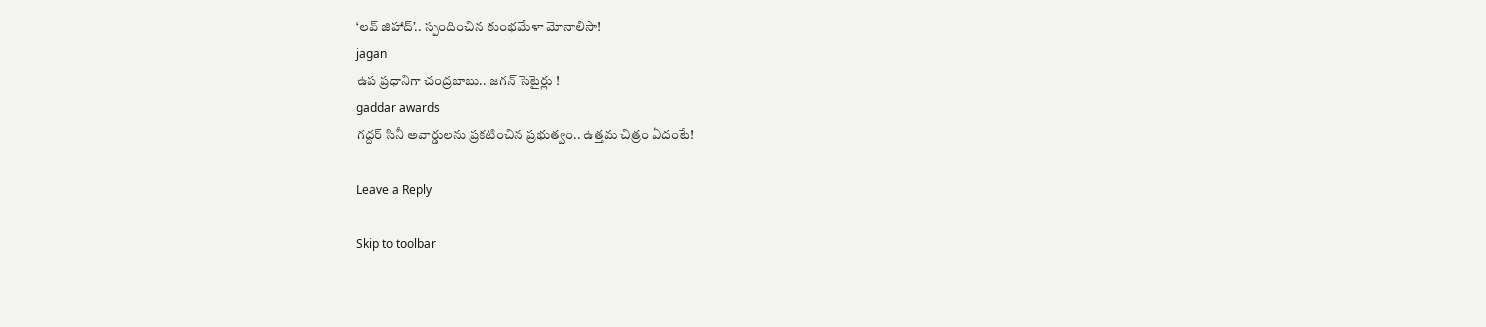‘లవ్ జిహాద్’.. స్పందించిన కుంభమేళా మోనాలిసా!
jagan
ఉప ప్రధానిగా చంద్రబాబు.. జగన్ సెటైర్లు !
gaddar awards
గద్దర్ సినీ అవార్డులను ప్రకటించిన ప్రభుత్వం.. ఉత్తమ చిత్రం ఏదంటే!

Leave a Reply

Skip to toolbar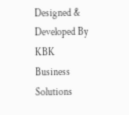Designed & Developed By KBK Business Solutions